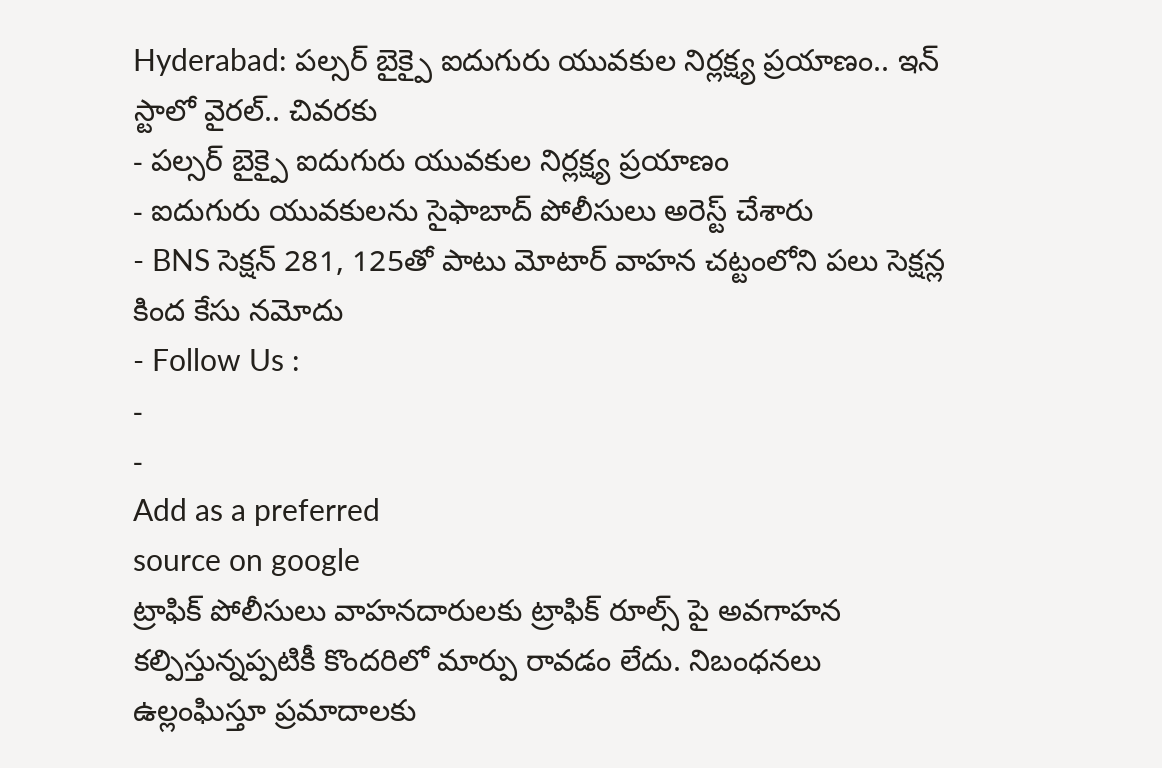Hyderabad: పల్సర్ బైక్పై ఐదుగురు యువకుల నిర్లక్ష్య ప్రయాణం.. ఇన్ స్టాలో వైరల్.. చివరకు
- పల్సర్ బైక్పై ఐదుగురు యువకుల నిర్లక్ష్య ప్రయాణం
- ఐదుగురు యువకులను సైఫాబాద్ పోలీసులు అరెస్ట్ చేశారు
- BNS సెక్షన్ 281, 125తో పాటు మోటార్ వాహన చట్టంలోని పలు సెక్షన్ల కింద కేసు నమోదు
- Follow Us :
-
-
Add as a preferred
source on google
ట్రాఫిక్ పోలీసులు వాహనదారులకు ట్రాఫిక్ రూల్స్ పై అవగాహన కల్పిస్తున్నప్పటికీ కొందరిలో మార్పు రావడం లేదు. నిబంధనలు ఉల్లంఘిస్తూ ప్రమాదాలకు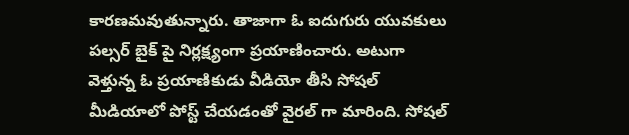కారణమవుతున్నారు. తాజాగా ఓ ఐదుగురు యువకులు పల్సర్ బైక్ పై నిర్లక్ష్యంగా ప్రయాణించారు. అటుగా వెళ్తున్న ఓ ప్రయాణికుడు వీడియో తీసి సోషల్ మీడియాలో పోస్ట్ చేయడంతో వైరల్ గా మారింది. సోషల్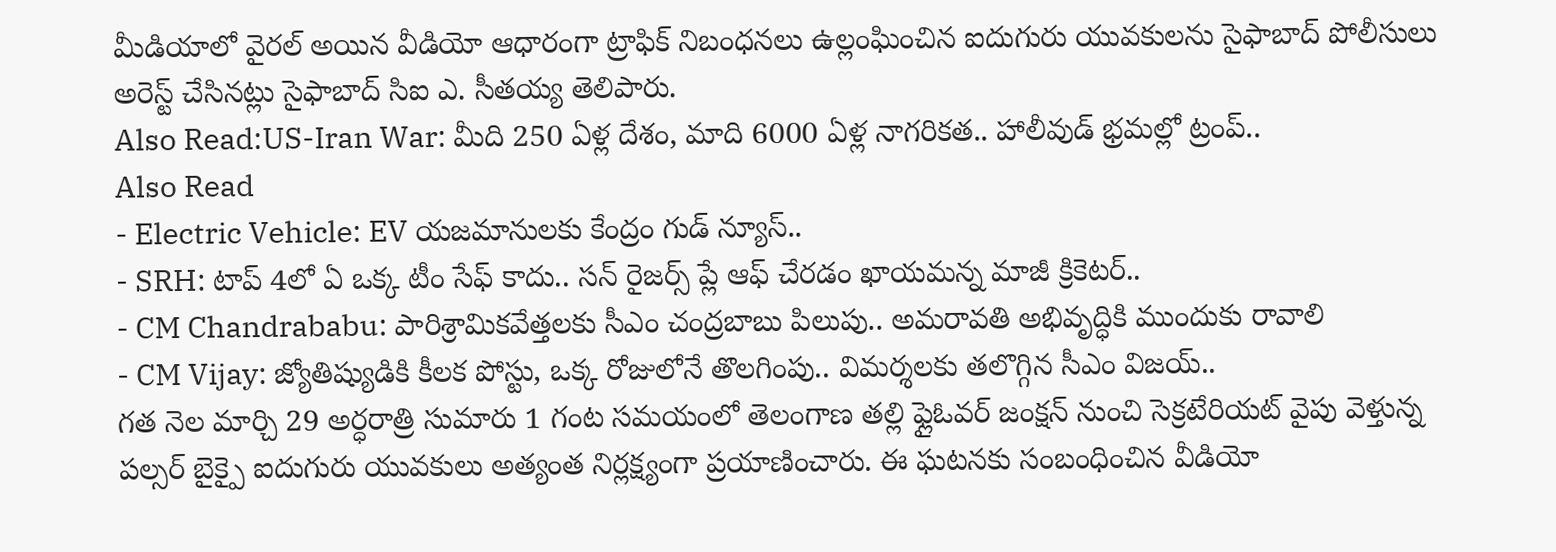మీడియాలో వైరల్ అయిన వీడియో ఆధారంగా ట్రాఫిక్ నిబంధనలు ఉల్లంఘించిన ఐదుగురు యువకులను సైఫాబాద్ పోలీసులు అరెస్ట్ చేసినట్లు సైఫాబాద్ సిఐ ఎ. సీతయ్య తెలిపారు.
Also Read:US-Iran War: మీది 250 ఏళ్ల దేశం, మాది 6000 ఏళ్ల నాగరికత.. హాలీవుడ్ భ్రమల్లో ట్రంప్..
Also Read
- Electric Vehicle: EV యజమానులకు కేంద్రం గుడ్ న్యూస్..
- SRH: టాప్ 4లో ఏ ఒక్క టీం సేఫ్ కాదు.. సన్ రైజర్స్ ప్లే ఆఫ్ చేరడం ఖాయమన్న మాజీ క్రికెటర్..
- CM Chandrababu: పారిశ్రామికవేత్తలకు సీఎం చంద్రబాబు పిలుపు.. అమరావతి అభివృద్ధికి ముందుకు రావాలి
- CM Vijay: జ్యోతిష్యుడికి కీలక పోస్టు, ఒక్క రోజులోనే తొలగింపు.. విమర్శలకు తలొగ్గిన సీఎం విజయ్..
గత నెల మార్చి 29 అర్ధరాత్రి సుమారు 1 గంట సమయంలో తెలంగాణ తల్లి ఫ్లైఓవర్ జంక్షన్ నుంచి సెక్రటేరియట్ వైపు వెళ్తున్న పల్సర్ బైక్పై ఐదుగురు యువకులు అత్యంత నిర్లక్ష్యంగా ప్రయాణించారు. ఈ ఘటనకు సంబంధించిన వీడియో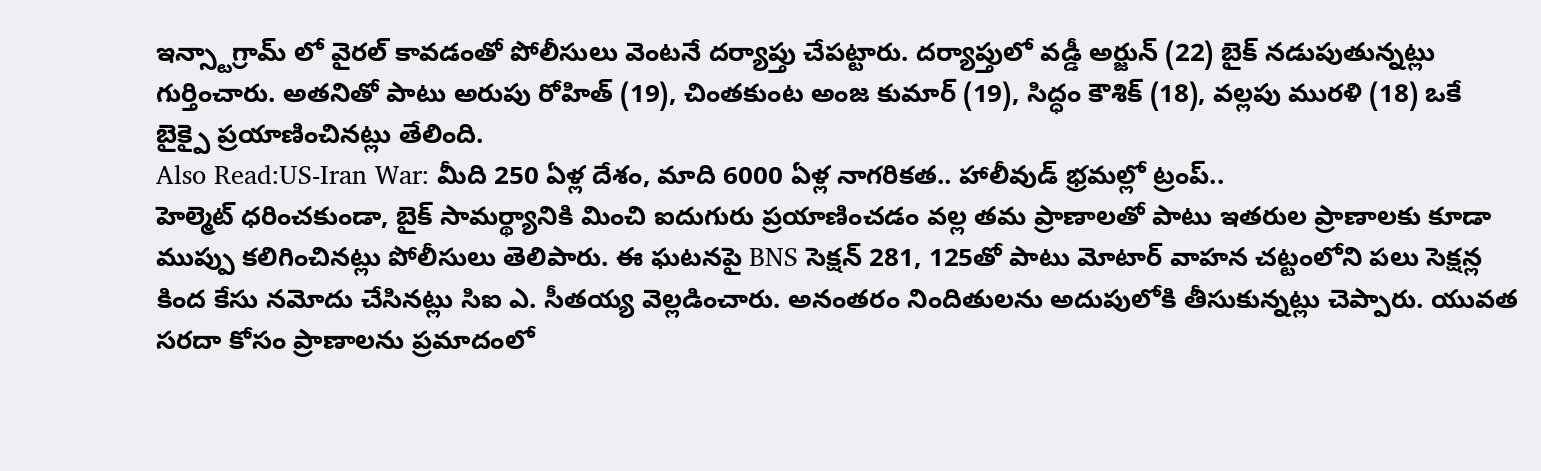ఇన్స్టాగ్రామ్ లో వైరల్ కావడంతో పోలీసులు వెంటనే దర్యాప్తు చేపట్టారు. దర్యాప్తులో వడ్డీ అర్జున్ (22) బైక్ నడుపుతున్నట్లు గుర్తించారు. అతనితో పాటు అరుపు రోహిత్ (19), చింతకుంట అంజ కుమార్ (19), సిద్ధం కౌశిక్ (18), వల్లపు మురళి (18) ఒకే బైక్పై ప్రయాణించినట్లు తేలింది.
Also Read:US-Iran War: మీది 250 ఏళ్ల దేశం, మాది 6000 ఏళ్ల నాగరికత.. హాలీవుడ్ భ్రమల్లో ట్రంప్..
హెల్మెట్ ధరించకుండా, బైక్ సామర్థ్యానికి మించి ఐదుగురు ప్రయాణించడం వల్ల తమ ప్రాణాలతో పాటు ఇతరుల ప్రాణాలకు కూడా ముప్పు కలిగించినట్లు పోలీసులు తెలిపారు. ఈ ఘటనపై BNS సెక్షన్ 281, 125తో పాటు మోటార్ వాహన చట్టంలోని పలు సెక్షన్ల కింద కేసు నమోదు చేసినట్లు సిఐ ఎ. సీతయ్య వెల్లడించారు. అనంతరం నిందితులను అదుపులోకి తీసుకున్నట్లు చెప్పారు. యువత సరదా కోసం ప్రాణాలను ప్రమాదంలో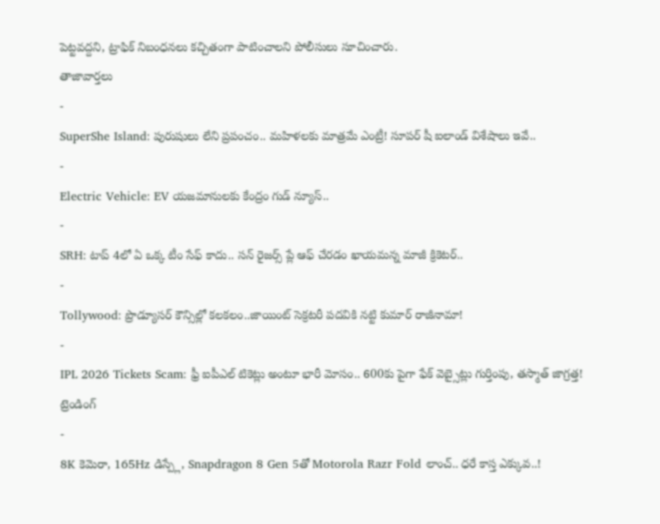పెట్టవద్దని, ట్రాఫిక్ నిబంధనలు కచ్చితంగా పాటించాలని పోలీసులు సూచించారు.
తాజావార్తలు
-
SuperShe Island: పురుషులు లేని ప్రపంచం.. మహిళలకు మాత్రమే ఎంట్రీ! సూపర్ షీ ఐలాండ్ విశేషాలు ఇవే..
-
Electric Vehicle: EV యజమానులకు కేంద్రం గుడ్ న్యూస్..
-
SRH: టాప్ 4లో ఏ ఒక్క టీం సేఫ్ కాదు.. సన్ రైజర్స్ ప్లే ఆఫ్ చేరడం ఖాయమన్న మాజీ క్రికెటర్..
-
Tollywood: ప్రొడ్యూసర్ కౌన్సిల్లో కలకలం..జాయింట్ సెక్రటరీ పదవికి నట్టి కుమార్ రాజీనామా!
-
IPL 2026 Tickets Scam: ఫ్రీ ఐపీఎల్ టికెట్లు అంటూ భారీ మోసం.. 600కు పైగా ఫేక్ వెబ్సైట్లు గుర్తింపు, తస్మాత్ జాగ్రత్త!
ట్రెండింగ్
-
8K కెమెరా, 165Hz డిస్ప్లే, Snapdragon 8 Gen 5తో Motorola Razr Fold లాంచ్.. ధరే కాస్త ఎక్కువ..!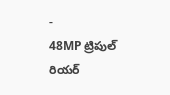-
48MP ట్రిపుల్ రియర్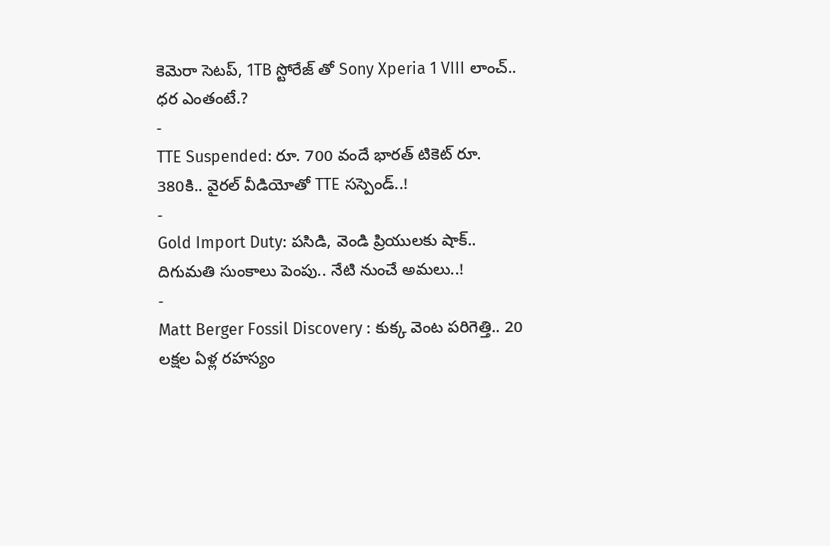కెమెరా సెటప్, 1TB స్టోరేజ్ తో Sony Xperia 1 VIII లాంచ్.. ధర ఎంతంటే.?
-
TTE Suspended: రూ. 700 వందే భారత్ టికెట్ రూ. 380కి.. వైరల్ వీడియోతో TTE సస్పెండ్..!
-
Gold Import Duty: పసిడి, వెండి ప్రియులకు షాక్.. దిగుమతి సుంకాలు పెంపు.. నేటి నుంచే అమలు..!
-
Matt Berger Fossil Discovery : కుక్క వెంట పరిగెత్తి.. 20 లక్షల ఏళ్ల రహస్యం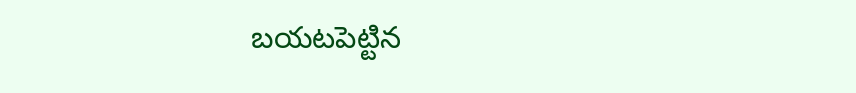బయటపెట్టిన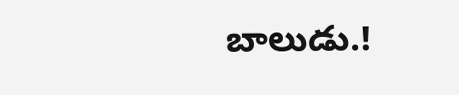బాలుడు.!